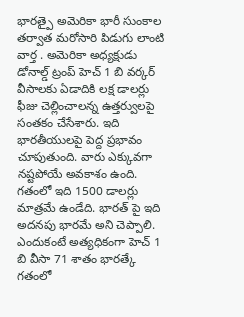భారత్పై అమెరికా భారీ సుంకాల తర్వాత మరోసారి పిడుగు లాంటి వార్త . అమెరికా అధ్యక్షుడు డోనాల్డ్ ట్రంప్ హెచ్ 1 బి వర్కర్ వీసాలకు ఏడాదికి లక్ష డాలర్లు ఫీజు చెల్లించాలన్న ఉత్తర్వులపై సంతకం చేసేశారు. ఇది భారతీయులపై పెద్ద ప్రభావం చూపుతుంది. వారు ఎక్కువగా నష్టపోయే అవకాశం ఉంది. గతంలో ఇది 1500 డాలర్లు మాత్రమే ఉండేది. భారత్ పై ఇది అదనపు భారమే అని చెప్పాలి. ఎందుకంటే అత్యధికంగా హెచ్ 1 బి వీసా 71 శాతం భారత్కే గతంలో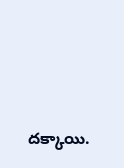దక్కాయి.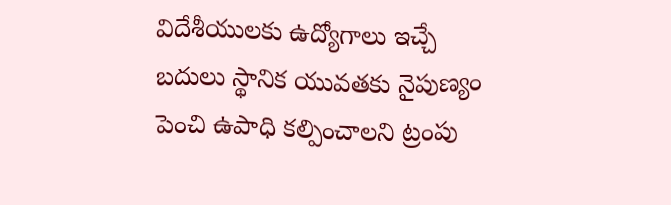విదేశీయులకు ఉద్యోగాలు ఇచ్చే బదులు స్థానిక యువతకు నైపుణ్యం పెంచి ఉపాధి కల్పించాలని ట్రంపు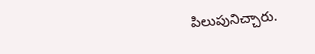పిలుపునిచ్చారు.